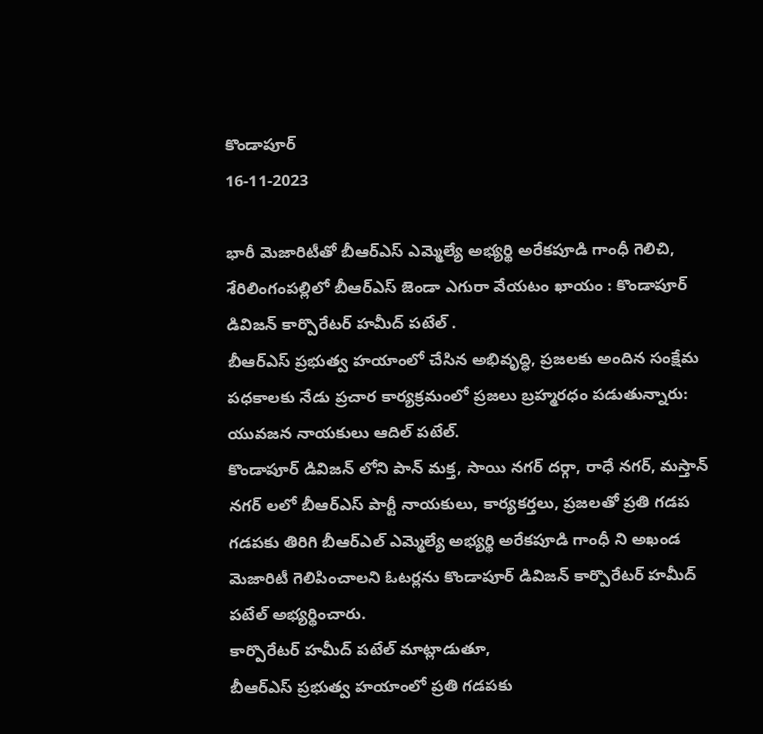కొండాపూర్
16-11-2023

భారీ మెజారిటీతో బీఆర్ఎస్ ఎమ్మెల్యే అభ్యర్థి అరేకపూడి గాంధీ గెలిచి, శేరిలింగంపల్లిలో బీఆర్ఎస్ జెండా ఎగురా వేయటం ఖాయం : కొండాపూర్ డివిజన్ కార్పొరేటర్ హమీద్ పటేల్ .
బీఆర్ఎస్ ప్రభుత్వ హయాంలో చేసిన అభివృద్ధి, ప్రజలకు అందిన సంక్షేమ పధకాలకు నేడు ప్రచార కార్యక్రమంలో ప్రజలు బ్రహ్మరధం పడుతున్నారు: యువజన నాయకులు ఆదిల్ పటేల్.
కొండాపూర్ డివిజన్ లోని పాన్ మక్త, సాయి నగర్ దర్గా, రాధే నగర్, మస్తాన్ నగర్ లలో బీఆర్ఎస్ పార్టీ నాయకులు, కార్యకర్తలు, ప్రజలతో ప్రతి గడప గడపకు తిరిగి బీఆర్ఎల్ ఎమ్మెల్యే అభ్యర్థి అరేకపూడి గాంధీ ని అఖండ మెజారిటీ గెలిపించాలని ఓటర్లను కొండాపూర్ డివిజన్ కార్పొరేటర్ హమీద్ పటేల్ అభ్యర్థించారు.
కార్పొరేటర్ హమీద్ పటేల్ మాట్లాడుతూ,
బీఆర్ఎస్ ప్రభుత్వ హయాంలో ప్రతి గడపకు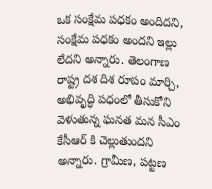ఒక సంక్షేమ పధకం అందిదని, సంక్షేమ పధకం అందని ఇల్లు లేదని అన్నారు. తెలంగాణ రాష్ట్ర దశ దిశ రూపం మార్చి, అభివృద్ధి పధంలో తీసుకోని వెళుతున్న ఘనత మన సీఎం కేసీఆర్ కి చెల్లుతుందని అన్నారు. గ్రామీణ, పట్టణ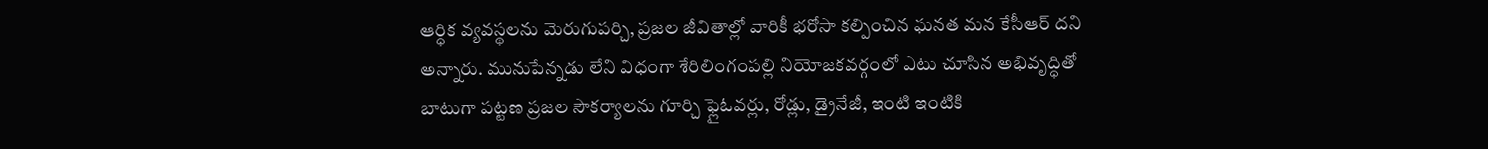ఆర్ధిక వ్యవస్థలను మెరుగుపర్చి, ప్రజల జీవితాల్లో వారికీ భరోసా కల్పించిన ఘనత మన కేసీఆర్ దని అన్నారు. మునుపేన్నడు లేని విధంగా శేరిలింగంపల్లి నియోజకవర్గంలో ఎటు చూసిన అభివృద్ధితో బాటుగా పట్టణ ప్రజల సౌకర్యాలను గూర్చి ఫ్లైఓవర్లు, రోడ్లు, డ్రైనేజీ, ఇంటి ఇంటికి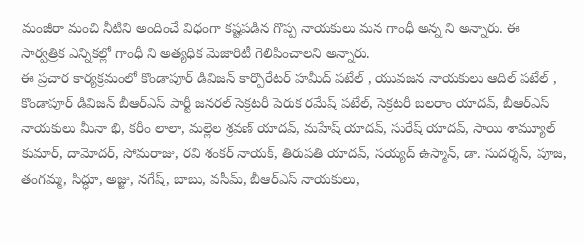మంజీరా మంచి నీటిని అందించే విధంగా కష్టపడిన గొప్ప నాయకులు మన గాంధీ అన్న ని అన్నారు. ఈ సార్వత్రిక ఎన్నికల్లో గాంధీ ని అత్యధిక మెజారిటీ గెలిపించాలని అన్నారు.
ఈ ప్రచార కార్యక్రమంలో కొండాపూర్ డివిజన్ కార్పొరేటర్ హమీద్ పటేల్ , యువజన నాయకులు ఆదిల్ పటేల్ , కొండాపూర్ డివిజన్ బీఆర్ఎస్ పార్టీ జనరల్ సెక్రటరీ పెరుక రమేష్ పటేల్, సెక్రటరీ బలరాం యాదవ్, బీఆర్ఎస్ నాయకులు మీనా భి, కరీం లాలా, మల్లెల శ్రవణ్ యాదవ్, మహేష్ యాదవ్, సురేష్ యాదవ్, సాయి శామ్యూల్ కుమార్, దామోదర్, సోమరాజు, రవి శంకర్ నాయక్, తిరుపతి యాదవ్, సయ్యద్ ఉస్మాన్, డా. సుదర్శన్, పూజ, తంగమ్మ, సిద్ధూ, అజ్జు, నగేష్, బాబు, వసీమ్, బీఆర్ఎస్ నాయకులు,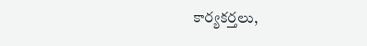కార్యకర్తలు,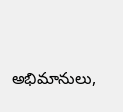అభిమానులు,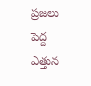ప్రజలు పెద్ద ఎత్తున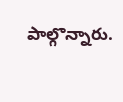పాల్గొన్నారు.